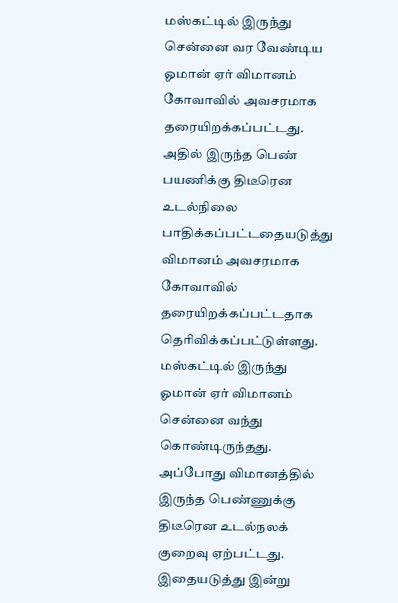மஸ்கட்டில் இருந்து சென்னை வர வேண்டிய ஓமான் ஏர் விமானம் கோவாவில் அவசரமாக தரையிறக்கப்பட்டது. அதில் இருந்த பெண் பயணிக்கு திடீரென உடல்நிலை பாதிக்கப்பட்டதையடுத்து விமானம் அவசரமாக கோவாவில் தரையிறக்கப்பட்டதாக தெரிவிக்கப்பட்டுள்ளது.
மஸ்கட்டில் இருந்து ஓமான் ஏர் விமானம் சென்னை வந்து கொண்டிருந்தது. அப்போது விமானத்தில் இருந்த பெண்ணுக்கு திடீரென உடல்நலக் குறைவு ஏற்பட்டது. இதையடுத்து இன்று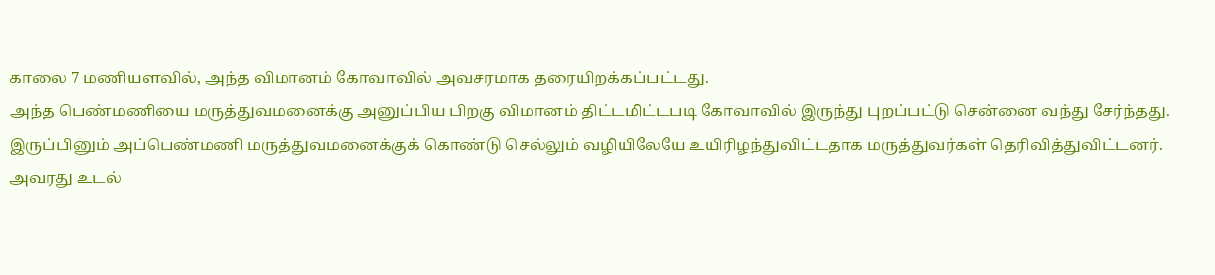காலை 7 மணியளவில், அந்த விமானம் கோவாவில் அவசரமாக தரையிறக்கப்பட்டது.
அந்த பெண்மணியை மருத்துவமனைக்கு அனுப்பிய பிறகு விமானம் திட்டமிட்டபடி கோவாவில் இருந்து புறப்பட்டு சென்னை வந்து சேர்ந்தது.
இருப்பினும் அப்பெண்மணி மருத்துவமனைக்குக் கொண்டு செல்லும் வழியிலேயே உயிரிழந்துவிட்டதாக மருத்துவர்கள் தெரிவித்துவிட்டனர்.
அவரது உடல்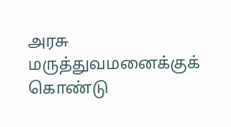அரசு மருத்துவமனைக்குக் கொண்டு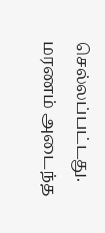செல்லப்பட்டது. மரணம் அடைந்த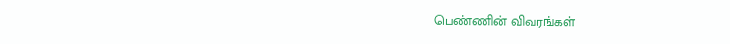பெண்ணின் விவரங்கள்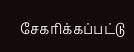சேகரிக்கப்பட்டு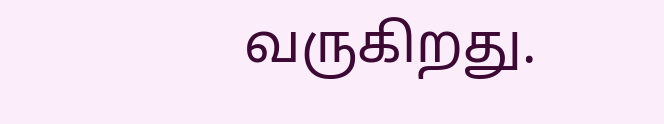வருகிறது.